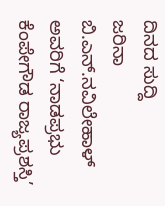ದಿನದ ಸುದ್ದಿ
ಜರಿನಾ ಬಿ.ಎನ್.ನವಿಲೇಹಾಳ್ ಅವರಿಗೆ ‘ನಾಡಪ್ರಭು ಕೆಂಪೇಗೌಡ ರಾಜ್ಯಪ್ರಶಸ್ತಿ’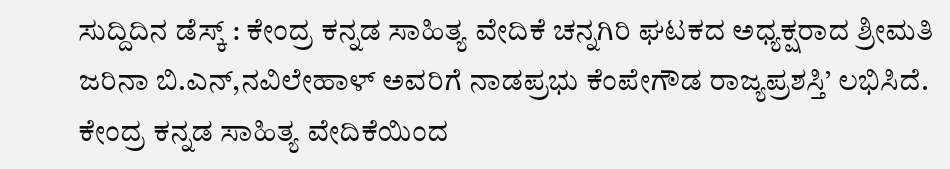ಸುದ್ದಿದಿನ ಡೆಸ್ಕ್ : ಕೇಂದ್ರ ಕನ್ನಡ ಸಾಹಿತ್ಯ ವೇದಿಕೆ ಚನ್ನಗಿರಿ ಘಟಕದ ಅಧ್ಯಕ್ಷರಾದ ಶ್ರೀಮತಿ ಜರಿನಾ ಬಿ.ಎನ್,ನವಿಲೇಹಾಳ್ ಅವರಿಗೆ ನಾಡಪ್ರಭು ಕೆಂಪೇಗೌಡ ರಾಜ್ಯಪ್ರಶಸ್ತಿ’ ಲಭಿಸಿದೆ.
ಕೇಂದ್ರ ಕನ್ನಡ ಸಾಹಿತ್ಯ ವೇದಿಕೆಯಿಂದ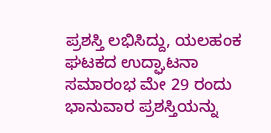ಪ್ರಶಸ್ತಿ ಲಭಿಸಿದ್ದು, ಯಲಹಂಕ ಘಟಕದ ಉದ್ಘಾಟನಾ ಸಮಾರಂಭ ಮೇ 29 ರಂದು ಭಾನುವಾರ ಪ್ರಶಸ್ತಿಯನ್ನು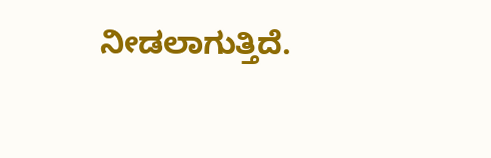ನೀಡಲಾಗುತ್ತಿದೆ.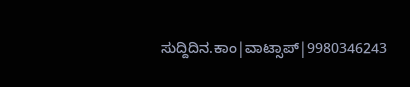ಸುದ್ದಿದಿನ.ಕಾಂ|ವಾಟ್ಸಾಪ್|9980346243